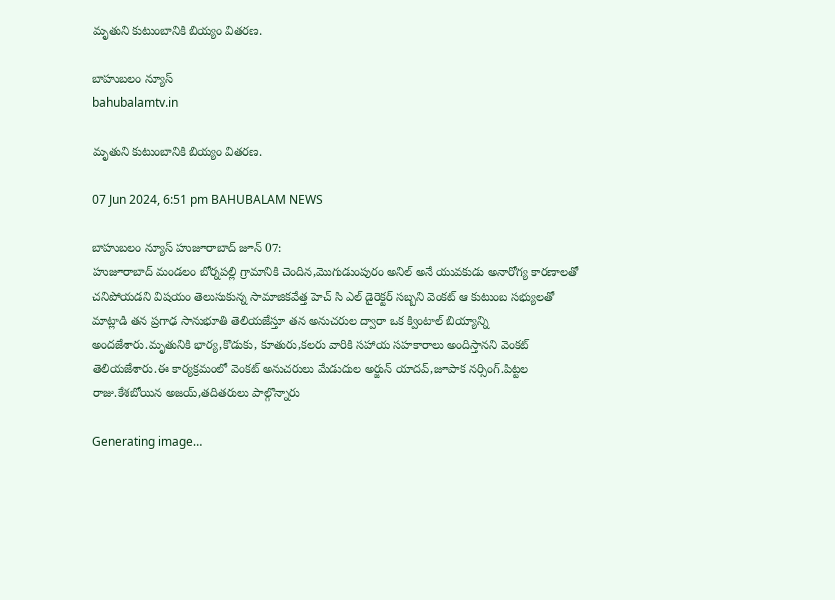మృతుని కుటుంబానికి బియ్యం వితరణ.

బాహుబలం న్యూస్
bahubalamtv.in

మృతుని కుటుంబానికి బియ్యం వితరణ.

07 Jun 2024, 6:51 pm BAHUBALAM NEWS

బాహుబలం న్యూస్ హుజూరాబాద్ జూన్ 07:
హుజూరాబాద్ మండలం బోర్నపల్లి గ్రామానికి చెందిన,మొగుడుంపురం అనిల్ అనే యువకుడు అనారోగ్య కారణాలతో చనిపోయడని విషయం తెలుసుకున్న సామాజికవేత్త హెచ్ సి ఎల్ డైరెక్టర్ సబ్బని వెంకట్ ఆ కుటుంబ సభ్యులతో మాట్లాడి తన ప్రగాఢ సానుభూతి తెలియజేస్తూ తన అనుచరుల ద్వారా ఒక క్వింటాల్ బియ్యాన్ని అందజేశారు.మృతునికి భార్య,కొడుకు, కూతురు,కలరు వారికి సహాయ సహకారాలు అందిస్తానని వెంకట్ తెలియజేశారు.ఈ కార్యక్రమంలో వెంకట్ అనుచరులు మేడుదుల అర్జున్ యాదవ్,జూపాక నర్సింగ్.పిట్టల రాజు.కేశబోయిన అజయ్,తదితరులు పాల్గొన్నారు

Generating image…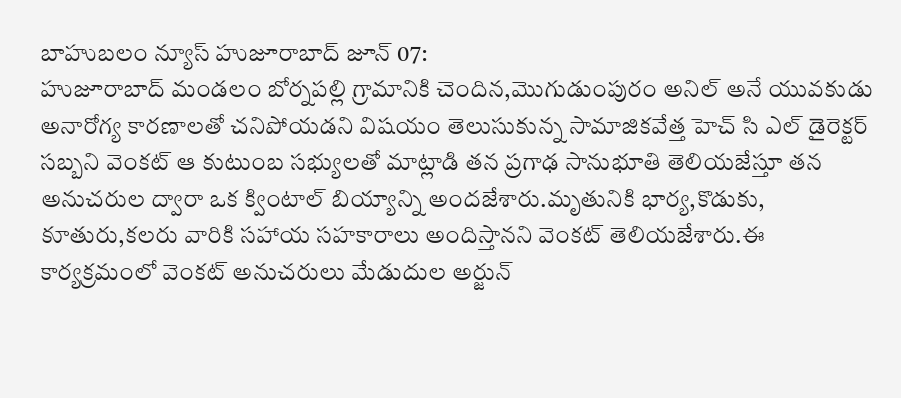బాహుబలం న్యూస్ హుజూరాబాద్ జూన్ 07:
హుజూరాబాద్ మండలం బోర్నపల్లి గ్రామానికి చెందిన,మొగుడుంపురం అనిల్ అనే యువకుడు అనారోగ్య కారణాలతో చనిపోయడని విషయం తెలుసుకున్న సామాజికవేత్త హెచ్ సి ఎల్ డైరెక్టర్ సబ్బని వెంకట్ ఆ కుటుంబ సభ్యులతో మాట్లాడి తన ప్రగాఢ సానుభూతి తెలియజేస్తూ తన అనుచరుల ద్వారా ఒక క్వింటాల్ బియ్యాన్ని అందజేశారు.మృతునికి భార్య,కొడుకు, కూతురు,కలరు వారికి సహాయ సహకారాలు అందిస్తానని వెంకట్ తెలియజేశారు.ఈ కార్యక్రమంలో వెంకట్ అనుచరులు మేడుదుల అర్జున్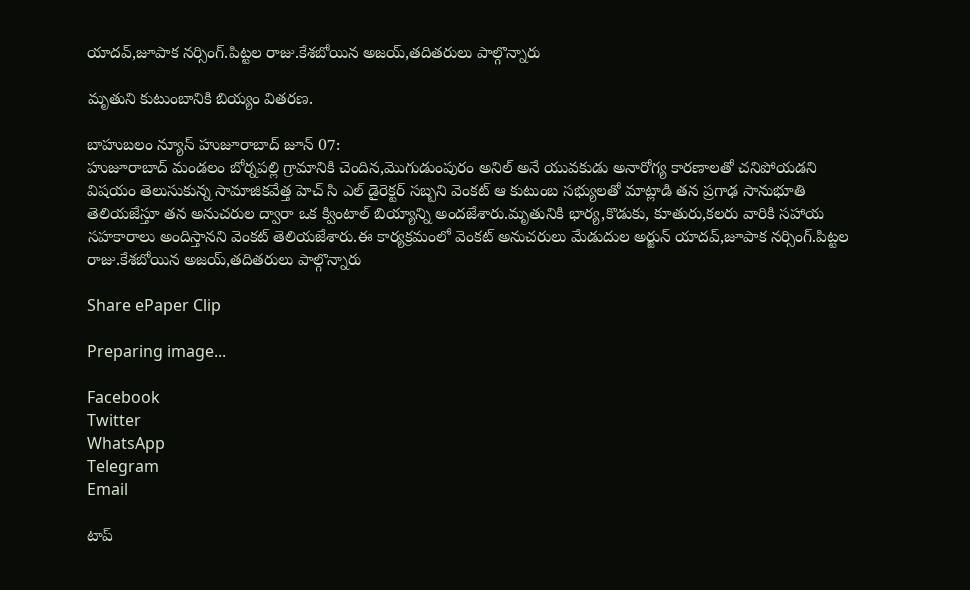యాదవ్,జూపాక నర్సింగ్.పిట్టల రాజు.కేశబోయిన అజయ్,తదితరులు పాల్గొన్నారు

మృతుని కుటుంబానికి బియ్యం వితరణ.

బాహుబలం న్యూస్ హుజూరాబాద్ జూన్ 07:
హుజూరాబాద్ మండలం బోర్నపల్లి గ్రామానికి చెందిన,మొగుడుంపురం అనిల్ అనే యువకుడు అనారోగ్య కారణాలతో చనిపోయడని విషయం తెలుసుకున్న సామాజికవేత్త హెచ్ సి ఎల్ డైరెక్టర్ సబ్బని వెంకట్ ఆ కుటుంబ సభ్యులతో మాట్లాడి తన ప్రగాఢ సానుభూతి తెలియజేస్తూ తన అనుచరుల ద్వారా ఒక క్వింటాల్ బియ్యాన్ని అందజేశారు.మృతునికి భార్య,కొడుకు, కూతురు,కలరు వారికి సహాయ సహకారాలు అందిస్తానని వెంకట్ తెలియజేశారు.ఈ కార్యక్రమంలో వెంకట్ అనుచరులు మేడుదుల అర్జున్ యాదవ్,జూపాక నర్సింగ్.పిట్టల రాజు.కేశబోయిన అజయ్,తదితరులు పాల్గొన్నారు

Share ePaper Clip

Preparing image...

Facebook
Twitter
WhatsApp
Telegram
Email

టాప్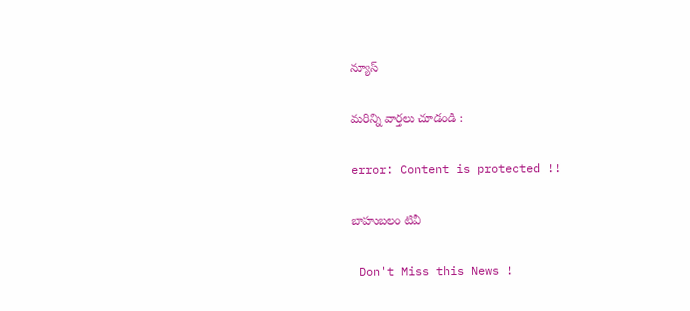న్యూస్

మరిన్ని వార్తలు చూడండి :

error: Content is protected !!

బాహుబలం టివీ

 Don't Miss this News !